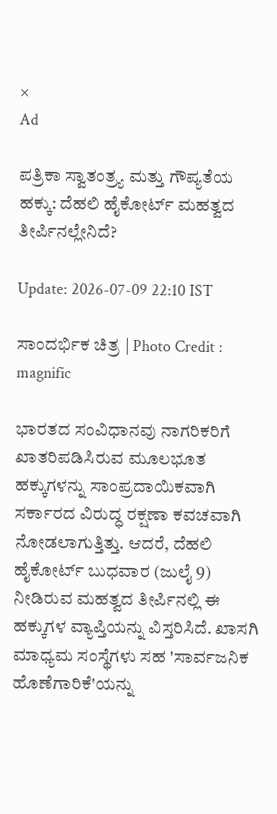×
Ad

ಪತ್ರಿಕಾ ಸ್ವಾತಂತ್ರ್ಯ ಮತ್ತು ಗೌಪ್ಯತೆಯ ಹಕ್ಕು: ದೆಹಲಿ ಹೈಕೋರ್ಟ್ ಮಹತ್ವದ ತೀರ್ಪಿನಲ್ಲೇನಿದೆ?

Update: 2026-07-09 22:10 IST

ಸಾಂದರ್ಭಿಕ ಚಿತ್ರ | Photo Credit : magnific

ಭಾರತದ ಸಂವಿಧಾನವು ನಾಗರಿಕರಿಗೆ ಖಾತರಿಪಡಿಸಿರುವ ಮೂಲಭೂತ ಹಕ್ಕುಗಳನ್ನು ಸಾಂಪ್ರದಾಯಿಕವಾಗಿ ಸರ್ಕಾರದ ವಿರುದ್ಧ ರಕ್ಷಣಾ ಕವಚವಾಗಿ ನೋಡಲಾಗುತ್ತಿತ್ತು. ಆದರೆ, ದೆಹಲಿ ಹೈಕೋರ್ಟ್ ಬುಧವಾರ (ಜುಲೈ 9) ನೀಡಿರುವ ಮಹತ್ವದ ತೀರ್ಪಿನಲ್ಲಿ ಈ ಹಕ್ಕುಗಳ ವ್ಯಾಪ್ತಿಯನ್ನು ವಿಸ್ತರಿಸಿದೆ. ಖಾಸಗಿ ಮಾಧ್ಯಮ ಸಂಸ್ಥೆಗಳು ಸಹ 'ಸಾರ್ವಜನಿಕ ಹೊಣೆಗಾರಿಕೆ'ಯನ್ನು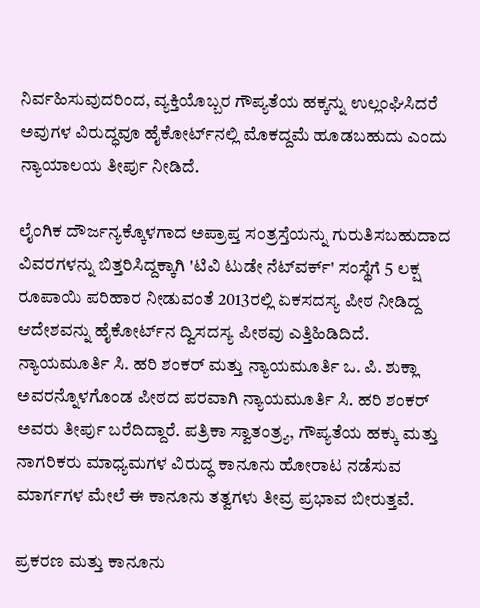ನಿರ್ವಹಿಸುವುದರಿಂದ, ವ್ಯಕ್ತಿಯೊಬ್ಬರ ಗೌಪ್ಯತೆಯ ಹಕ್ಕನ್ನು ಉಲ್ಲಂಘಿಸಿದರೆ ಅವುಗಳ ವಿರುದ್ಧವೂ ಹೈಕೋರ್ಟ್‌ನಲ್ಲಿ ಮೊಕದ್ದಮೆ ಹೂಡಬಹುದು ಎಂದು ನ್ಯಾಯಾಲಯ ತೀರ್ಪು ನೀಡಿದೆ.

ಲೈಂಗಿಕ ದೌರ್ಜನ್ಯಕ್ಕೊಳಗಾದ ಅಪ್ರಾಪ್ತ ಸಂತ್ರಸ್ತೆಯನ್ನು ಗುರುತಿಸಬಹುದಾದ ವಿವರಗಳನ್ನು ಬಿತ್ತರಿಸಿದ್ದಕ್ಕಾಗಿ 'ಟಿವಿ ಟುಡೇ ನೆಟ್‌ವರ್ಕ್' ಸಂಸ್ಥೆಗೆ 5 ಲಕ್ಷ ರೂಪಾಯಿ ಪರಿಹಾರ ನೀಡುವಂತೆ 2013ರಲ್ಲಿ ಏಕಸದಸ್ಯ ಪೀಠ ನೀಡಿದ್ದ ಆದೇಶವನ್ನು ಹೈಕೋರ್ಟ್‌ನ ದ್ವಿಸದಸ್ಯ ಪೀಠವು ಎತ್ತಿಹಿಡಿದಿದೆ. ನ್ಯಾಯಮೂರ್ತಿ ಸಿ. ಹರಿ ಶಂಕರ್ ಮತ್ತು ನ್ಯಾಯಮೂರ್ತಿ ಒ. ಪಿ. ಶುಕ್ಲಾ ಅವರನ್ನೊಳಗೊಂಡ ಪೀಠದ ಪರವಾಗಿ ನ್ಯಾಯಮೂರ್ತಿ ಸಿ. ಹರಿ ಶಂಕರ್ ಅವರು ತೀರ್ಪು ಬರೆದಿದ್ದಾರೆ. ಪತ್ರಿಕಾ ಸ್ವಾತಂತ್ರ್ಯ, ಗೌಪ್ಯತೆಯ ಹಕ್ಕು ಮತ್ತು ನಾಗರಿಕರು ಮಾಧ್ಯಮಗಳ ವಿರುದ್ಧ ಕಾನೂನು ಹೋರಾಟ ನಡೆಸುವ ಮಾರ್ಗಗಳ ಮೇಲೆ ಈ ಕಾನೂನು ತತ್ವಗಳು ತೀವ್ರ ಪ್ರಭಾವ ಬೀರುತ್ತವೆ.

ಪ್ರಕರಣ ಮತ್ತು ಕಾನೂನು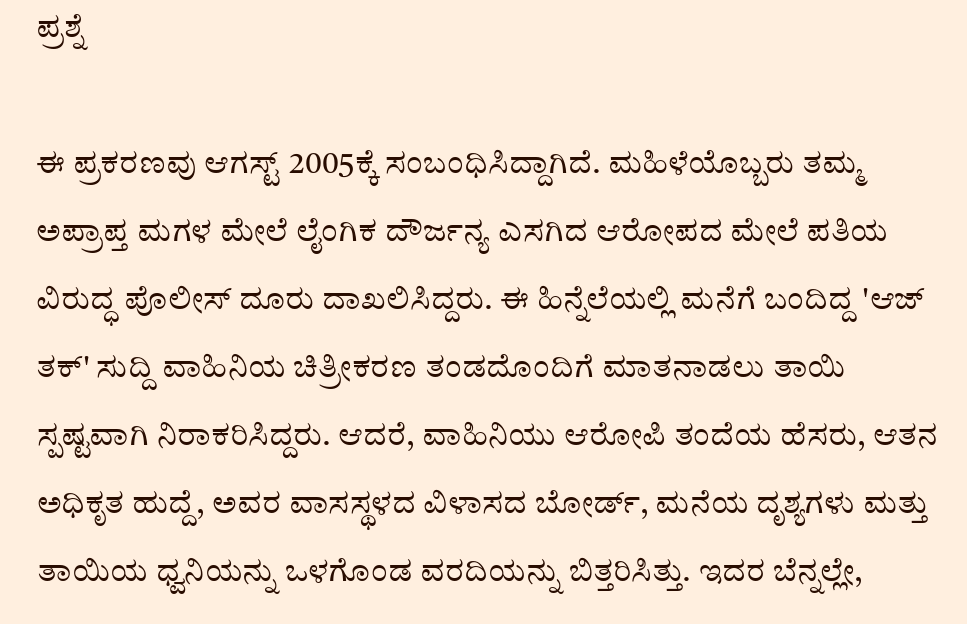ಪ್ರಶ್ನೆ

ಈ ಪ್ರಕರಣವು ಆಗಸ್ಟ್ 2005ಕ್ಕೆ ಸಂಬಂಧಿಸಿದ್ದಾಗಿದೆ. ಮಹಿಳೆಯೊಬ್ಬರು ತಮ್ಮ ಅಪ್ರಾಪ್ತ ಮಗಳ ಮೇಲೆ ಲೈಂಗಿಕ ದೌರ್ಜನ್ಯ ಎಸಗಿದ ಆರೋಪದ ಮೇಲೆ ಪತಿಯ ವಿರುದ್ಧ ಪೊಲೀಸ್ ದೂರು ದಾಖಲಿಸಿದ್ದರು. ಈ ಹಿನ್ನೆಲೆಯಲ್ಲಿ ಮನೆಗೆ ಬಂದಿದ್ದ 'ಆಜ್ ತಕ್' ಸುದ್ದಿ ವಾಹಿನಿಯ ಚಿತ್ರೀಕರಣ ತಂಡದೊಂದಿಗೆ ಮಾತನಾಡಲು ತಾಯಿ ಸ್ಪಷ್ಟವಾಗಿ ನಿರಾಕರಿಸಿದ್ದರು. ಆದರೆ, ವಾಹಿನಿಯು ಆರೋಪಿ ತಂದೆಯ ಹೆಸರು, ಆತನ ಅಧಿಕೃತ ಹುದ್ದೆ, ಅವರ ವಾಸಸ್ಥಳದ ವಿಳಾಸದ ಬೋರ್ಡ್, ಮನೆಯ ದೃಶ್ಯಗಳು ಮತ್ತು ತಾಯಿಯ ಧ್ವನಿಯನ್ನು ಒಳಗೊಂಡ ವರದಿಯನ್ನು ಬಿತ್ತರಿಸಿತ್ತು. ಇದರ ಬೆನ್ನಲ್ಲೇ,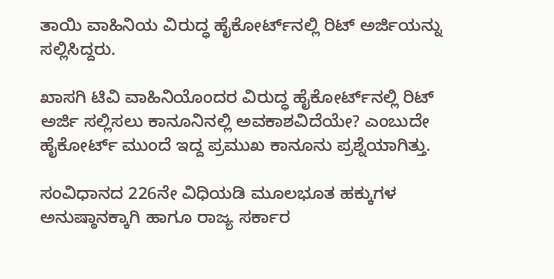ತಾಯಿ ವಾಹಿನಿಯ ವಿರುದ್ಧ ಹೈಕೋರ್ಟ್‌ನಲ್ಲಿ ರಿಟ್ ಅರ್ಜಿಯನ್ನು ಸಲ್ಲಿಸಿದ್ದರು.

ಖಾಸಗಿ ಟಿವಿ ವಾಹಿನಿಯೊಂದರ ವಿರುದ್ಧ ಹೈಕೋರ್ಟ್‌ನಲ್ಲಿ ರಿಟ್ ಅರ್ಜಿ ಸಲ್ಲಿಸಲು ಕಾನೂನಿನಲ್ಲಿ ಅವಕಾಶವಿದೆಯೇ? ಎಂಬುದೇ ಹೈಕೋರ್ಟ್ ಮುಂದೆ ಇದ್ದ ಪ್ರಮುಖ ಕಾನೂನು ಪ್ರಶ್ನೆಯಾಗಿತ್ತು.

ಸಂವಿಧಾನದ 226ನೇ ವಿಧಿಯಡಿ ಮೂಲಭೂತ ಹಕ್ಕುಗಳ ಅನುಷ್ಠಾನಕ್ಕಾಗಿ ಹಾಗೂ ರಾಜ್ಯ ಸರ್ಕಾರ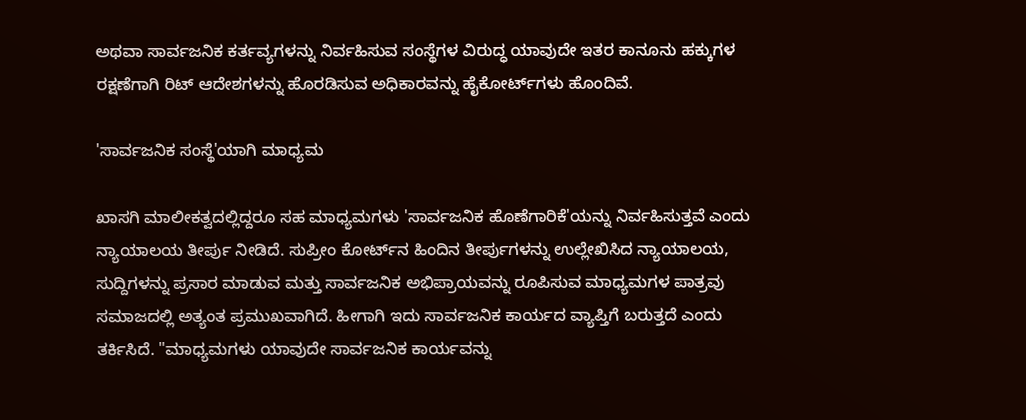ಅಥವಾ ಸಾರ್ವಜನಿಕ ಕರ್ತವ್ಯಗಳನ್ನು ನಿರ್ವಹಿಸುವ ಸಂಸ್ಥೆಗಳ ವಿರುದ್ಧ ಯಾವುದೇ ಇತರ ಕಾನೂನು ಹಕ್ಕುಗಳ ರಕ್ಷಣೆಗಾಗಿ ರಿಟ್ ಆದೇಶಗಳನ್ನು ಹೊರಡಿಸುವ ಅಧಿಕಾರವನ್ನು ಹೈಕೋರ್ಟ್‌ಗಳು ಹೊಂದಿವೆ.

'ಸಾರ್ವಜನಿಕ ಸಂಸ್ಥೆ'ಯಾಗಿ ಮಾಧ್ಯಮ

ಖಾಸಗಿ ಮಾಲೀಕತ್ವದಲ್ಲಿದ್ದರೂ ಸಹ ಮಾಧ್ಯಮಗಳು 'ಸಾರ್ವಜನಿಕ ಹೊಣೆಗಾರಿಕೆ'ಯನ್ನು ನಿರ್ವಹಿಸುತ್ತವೆ ಎಂದು ನ್ಯಾಯಾಲಯ ತೀರ್ಪು ನೀಡಿದೆ. ಸುಪ್ರೀಂ ಕೋರ್ಟ್‌ನ ಹಿಂದಿನ ತೀರ್ಪುಗಳನ್ನು ಉಲ್ಲೇಖಿಸಿದ ನ್ಯಾಯಾಲಯ, ಸುದ್ದಿಗಳನ್ನು ಪ್ರಸಾರ ಮಾಡುವ ಮತ್ತು ಸಾರ್ವಜನಿಕ ಅಭಿಪ್ರಾಯವನ್ನು ರೂಪಿಸುವ ಮಾಧ್ಯಮಗಳ ಪಾತ್ರವು ಸಮಾಜದಲ್ಲಿ ಅತ್ಯಂತ ಪ್ರಮುಖವಾಗಿದೆ. ಹೀಗಾಗಿ ಇದು ಸಾರ್ವಜನಿಕ ಕಾರ್ಯದ ವ್ಯಾಪ್ತಿಗೆ ಬರುತ್ತದೆ ಎಂದು ತರ್ಕಿಸಿದೆ. "ಮಾಧ್ಯಮಗಳು ಯಾವುದೇ ಸಾರ್ವಜನಿಕ ಕಾರ್ಯವನ್ನು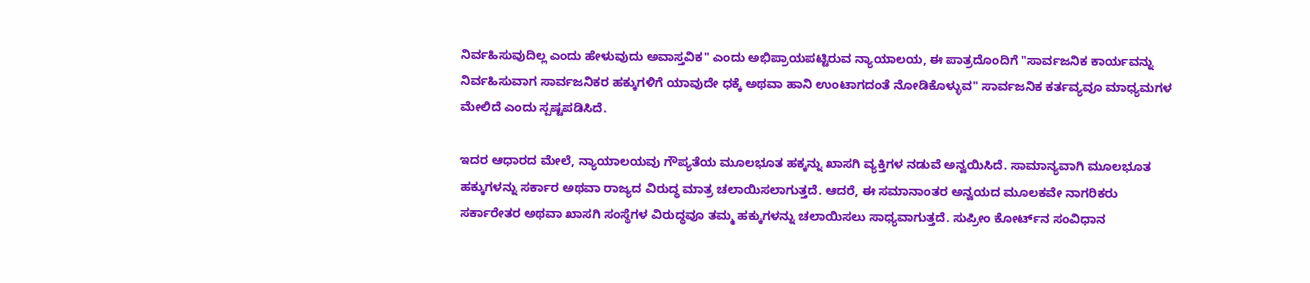ನಿರ್ವಹಿಸುವುದಿಲ್ಲ ಎಂದು ಹೇಳುವುದು ಅವಾಸ್ತವಿಕ" ಎಂದು ಅಭಿಪ್ರಾಯಪಟ್ಟಿರುವ ನ್ಯಾಯಾಲಯ, ಈ ಪಾತ್ರದೊಂದಿಗೆ "ಸಾರ್ವಜನಿಕ ಕಾರ್ಯವನ್ನು ನಿರ್ವಹಿಸುವಾಗ ಸಾರ್ವಜನಿಕರ ಹಕ್ಕುಗಳಿಗೆ ಯಾವುದೇ ಧಕ್ಕೆ ಅಥವಾ ಹಾನಿ ಉಂಟಾಗದಂತೆ ನೋಡಿಕೊಳ್ಳುವ" ಸಾರ್ವಜನಿಕ ಕರ್ತವ್ಯವೂ ಮಾಧ್ಯಮಗಳ ಮೇಲಿದೆ ಎಂದು ಸ್ಪಷ್ಟಪಡಿಸಿದೆ.

ಇದರ ಆಧಾರದ ಮೇಲೆ, ನ್ಯಾಯಾಲಯವು ಗೌಪ್ಯತೆಯ ಮೂಲಭೂತ ಹಕ್ಕನ್ನು ಖಾಸಗಿ ವ್ಯಕ್ತಿಗಳ ನಡುವೆ ಅನ್ವಯಿಸಿದೆ. ಸಾಮಾನ್ಯವಾಗಿ ಮೂಲಭೂತ ಹಕ್ಕುಗಳನ್ನು ಸರ್ಕಾರ ಅಥವಾ ರಾಜ್ಯದ ವಿರುದ್ಧ ಮಾತ್ರ ಚಲಾಯಿಸಲಾಗುತ್ತದೆ. ಆದರೆ, ಈ ಸಮಾನಾಂತರ ಅನ್ವಯದ ಮೂಲಕವೇ ನಾಗರಿಕರು ಸರ್ಕಾರೇತರ ಅಥವಾ ಖಾಸಗಿ ಸಂಸ್ಥೆಗಳ ವಿರುದ್ಧವೂ ತಮ್ಮ ಹಕ್ಕುಗಳನ್ನು ಚಲಾಯಿಸಲು ಸಾಧ್ಯವಾಗುತ್ತದೆ. ಸುಪ್ರೀಂ ಕೋರ್ಟ್‌ನ ಸಂವಿಧಾನ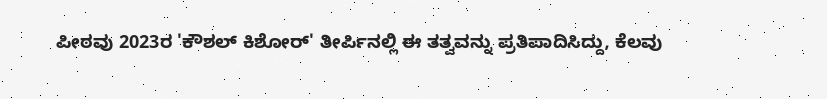ಪೀಠವು 2023ರ 'ಕೌಶಲ್ ಕಿಶೋರ್' ತೀರ್ಪಿನಲ್ಲಿ ಈ ತತ್ವವನ್ನು ಪ್ರತಿಪಾದಿಸಿದ್ದು, ಕೆಲವು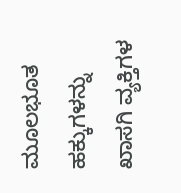ಮೂಲಭೂತ ಹಕ್ಕುಗಳನ್ನು ಖಾಸಗಿ ವ್ಯಕ್ತಿಗಳ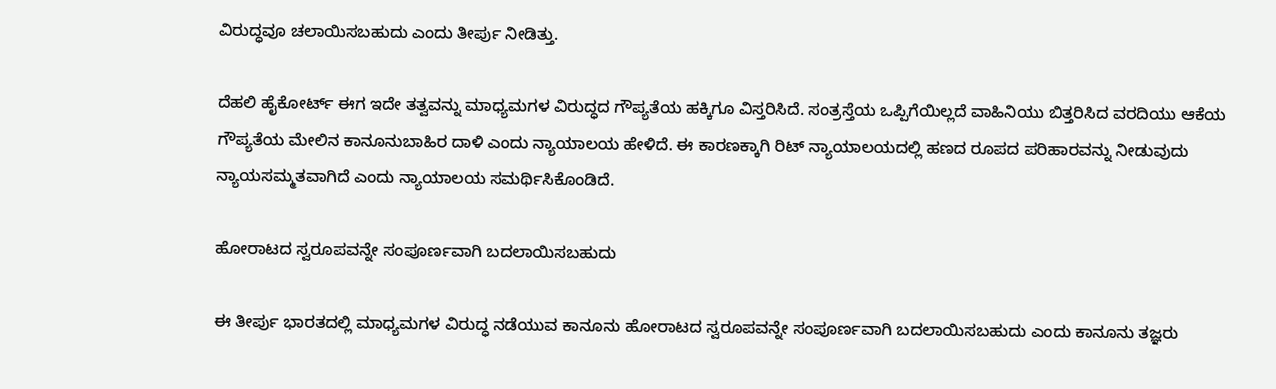ವಿರುದ್ಧವೂ ಚಲಾಯಿಸಬಹುದು ಎಂದು ತೀರ್ಪು ನೀಡಿತ್ತು.

ದೆಹಲಿ ಹೈಕೋರ್ಟ್ ಈಗ ಇದೇ ತತ್ವವನ್ನು ಮಾಧ್ಯಮಗಳ ವಿರುದ್ಧದ ಗೌಪ್ಯತೆಯ ಹಕ್ಕಿಗೂ ವಿಸ್ತರಿಸಿದೆ. ಸಂತ್ರಸ್ತೆಯ ಒಪ್ಪಿಗೆಯಿಲ್ಲದೆ ವಾಹಿನಿಯು ಬಿತ್ತರಿಸಿದ ವರದಿಯು ಆಕೆಯ ಗೌಪ್ಯತೆಯ ಮೇಲಿನ ಕಾನೂನುಬಾಹಿರ ದಾಳಿ ಎಂದು ನ್ಯಾಯಾಲಯ ಹೇಳಿದೆ. ಈ ಕಾರಣಕ್ಕಾಗಿ ರಿಟ್ ನ್ಯಾಯಾಲಯದಲ್ಲಿ ಹಣದ ರೂಪದ ಪರಿಹಾರವನ್ನು ನೀಡುವುದು ನ್ಯಾಯಸಮ್ಮತವಾಗಿದೆ ಎಂದು ನ್ಯಾಯಾಲಯ ಸಮರ್ಥಿಸಿಕೊಂಡಿದೆ.

ಹೋರಾಟದ ಸ್ವರೂಪವನ್ನೇ ಸಂಪೂರ್ಣವಾಗಿ ಬದಲಾಯಿಸಬಹುದು

ಈ ತೀರ್ಪು ಭಾರತದಲ್ಲಿ ಮಾಧ್ಯಮಗಳ ವಿರುದ್ಧ ನಡೆಯುವ ಕಾನೂನು ಹೋರಾಟದ ಸ್ವರೂಪವನ್ನೇ ಸಂಪೂರ್ಣವಾಗಿ ಬದಲಾಯಿಸಬಹುದು ಎಂದು ಕಾನೂನು ತಜ್ಞರು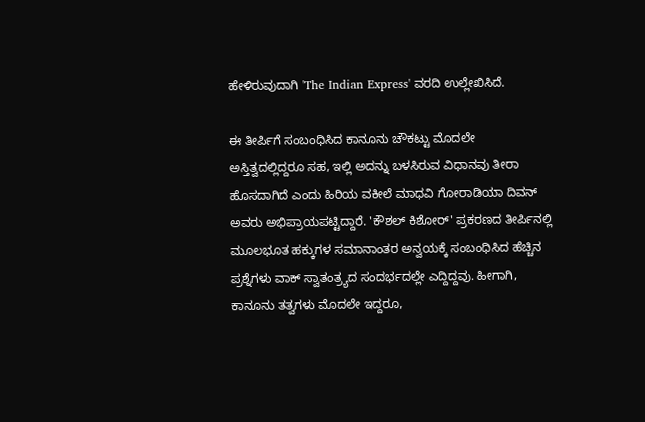ಹೇಳಿರುವುದಾಗಿ 'The Indian Express' ವರದಿ ಉಲ್ಲೇಖಿಸಿದೆ.

ಈ ತೀರ್ಪಿಗೆ ಸಂಬಂಧಿಸಿದ ಕಾನೂನು ಚೌಕಟ್ಟು ಮೊದಲೇ ಅಸ್ತಿತ್ವದಲ್ಲಿದ್ದರೂ ಸಹ, ಇಲ್ಲಿ ಅದನ್ನು ಬಳಸಿರುವ ವಿಧಾನವು ತೀರಾ ಹೊಸದಾಗಿದೆ ಎಂದು ಹಿರಿಯ ವಕೀಲೆ ಮಾಧವಿ ಗೋರಾಡಿಯಾ ದಿವನ್ ಅವರು ಅಭಿಪ್ರಾಯಪಟ್ಟಿದ್ದಾರೆ. 'ಕೌಶಲ್ ಕಿಶೋರ್' ಪ್ರಕರಣದ ತೀರ್ಪಿನಲ್ಲಿ ಮೂಲಭೂತ ಹಕ್ಕುಗಳ ಸಮಾನಾಂತರ ಅನ್ವಯಕ್ಕೆ ಸಂಬಂಧಿಸಿದ ಹೆಚ್ಚಿನ ಪ್ರಶ್ನೆಗಳು ವಾಕ್ ಸ್ವಾತಂತ್ರ್ಯದ ಸಂದರ್ಭದಲ್ಲೇ ಎದ್ದಿದ್ದವು. ಹೀಗಾಗಿ, ಕಾನೂನು ತತ್ವಗಳು ಮೊದಲೇ ಇದ್ದರೂ,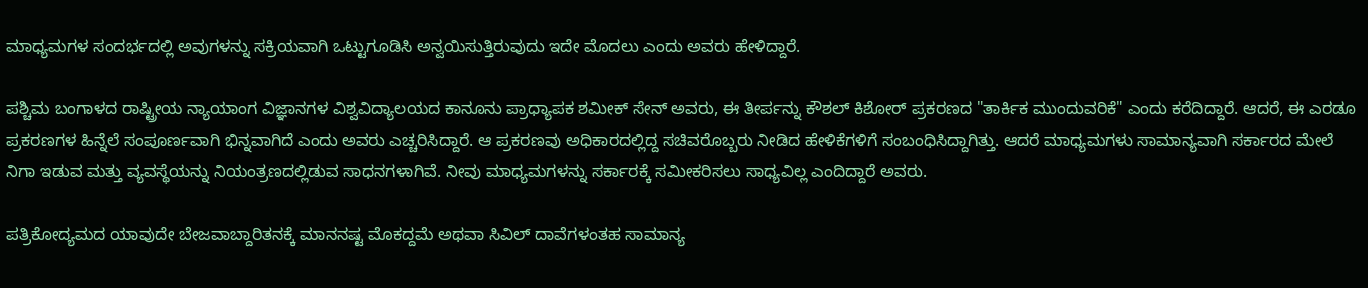ಮಾಧ್ಯಮಗಳ ಸಂದರ್ಭದಲ್ಲಿ ಅವುಗಳನ್ನು ಸಕ್ರಿಯವಾಗಿ ಒಟ್ಟುಗೂಡಿಸಿ ಅನ್ವಯಿಸುತ್ತಿರುವುದು ಇದೇ ಮೊದಲು ಎಂದು ಅವರು ಹೇಳಿದ್ದಾರೆ.

ಪಶ್ಚಿಮ ಬಂಗಾಳದ ರಾಷ್ಟ್ರೀಯ ನ್ಯಾಯಾಂಗ ವಿಜ್ಞಾನಗಳ ವಿಶ್ವವಿದ್ಯಾಲಯದ ಕಾನೂನು ಪ್ರಾಧ್ಯಾಪಕ ಶಮೀಕ್ ಸೇನ್ ಅವರು, ಈ ತೀರ್ಪನ್ನು ಕೌಶಲ್ ಕಿಶೋರ್ ಪ್ರಕರಣದ "ತಾರ್ಕಿಕ ಮುಂದುವರಿಕೆ" ಎಂದು ಕರೆದಿದ್ದಾರೆ. ಆದರೆ, ಈ ಎರಡೂ ಪ್ರಕರಣಗಳ ಹಿನ್ನೆಲೆ ಸಂಪೂರ್ಣವಾಗಿ ಭಿನ್ನವಾಗಿದೆ ಎಂದು ಅವರು ಎಚ್ಚರಿಸಿದ್ದಾರೆ. ಆ ಪ್ರಕರಣವು ಅಧಿಕಾರದಲ್ಲಿದ್ದ ಸಚಿವರೊಬ್ಬರು ನೀಡಿದ ಹೇಳಿಕೆಗಳಿಗೆ ಸಂಬಂಧಿಸಿದ್ದಾಗಿತ್ತು. ಆದರೆ ಮಾಧ್ಯಮಗಳು ಸಾಮಾನ್ಯವಾಗಿ ಸರ್ಕಾರದ ಮೇಲೆ ನಿಗಾ ಇಡುವ ಮತ್ತು ವ್ಯವಸ್ಥೆಯನ್ನು ನಿಯಂತ್ರಣದಲ್ಲಿಡುವ ಸಾಧನಗಳಾಗಿವೆ. ನೀವು ಮಾಧ್ಯಮಗಳನ್ನು ಸರ್ಕಾರಕ್ಕೆ ಸಮೀಕರಿಸಲು ಸಾಧ್ಯವಿಲ್ಲ ಎಂದಿದ್ದಾರೆ ಅವರು.

ಪತ್ರಿಕೋದ್ಯಮದ ಯಾವುದೇ ಬೇಜವಾಬ್ದಾರಿತನಕ್ಕೆ ಮಾನನಷ್ಟ ಮೊಕದ್ದಮೆ ಅಥವಾ ಸಿವಿಲ್ ದಾವೆಗಳಂತಹ ಸಾಮಾನ್ಯ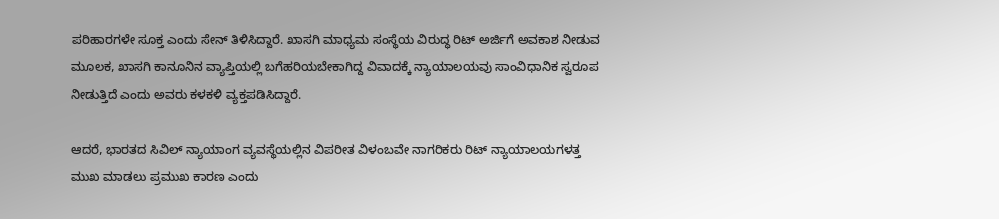ಪರಿಹಾರಗಳೇ ಸೂಕ್ತ ಎಂದು ಸೇನ್ ತಿಳಿಸಿದ್ದಾರೆ. ಖಾಸಗಿ ಮಾಧ್ಯಮ ಸಂಸ್ಥೆಯ ವಿರುದ್ಧ ರಿಟ್ ಅರ್ಜಿಗೆ ಅವಕಾಶ ನೀಡುವ ಮೂಲಕ, ಖಾಸಗಿ ಕಾನೂನಿನ ವ್ಯಾಪ್ತಿಯಲ್ಲಿ ಬಗೆಹರಿಯಬೇಕಾಗಿದ್ದ ವಿವಾದಕ್ಕೆ ನ್ಯಾಯಾಲಯವು ಸಾಂವಿಧಾನಿಕ ಸ್ವರೂಪ ನೀಡುತ್ತಿದೆ ಎಂದು ಅವರು ಕಳಕಳಿ ವ್ಯಕ್ತಪಡಿಸಿದ್ದಾರೆ.

ಆದರೆ, ಭಾರತದ ಸಿವಿಲ್ ನ್ಯಾಯಾಂಗ ವ್ಯವಸ್ಥೆಯಲ್ಲಿನ ವಿಪರೀತ ವಿಳಂಬವೇ ನಾಗರಿಕರು ರಿಟ್ ನ್ಯಾಯಾಲಯಗಳತ್ತ ಮುಖ ಮಾಡಲು ಪ್ರಮುಖ ಕಾರಣ ಎಂದು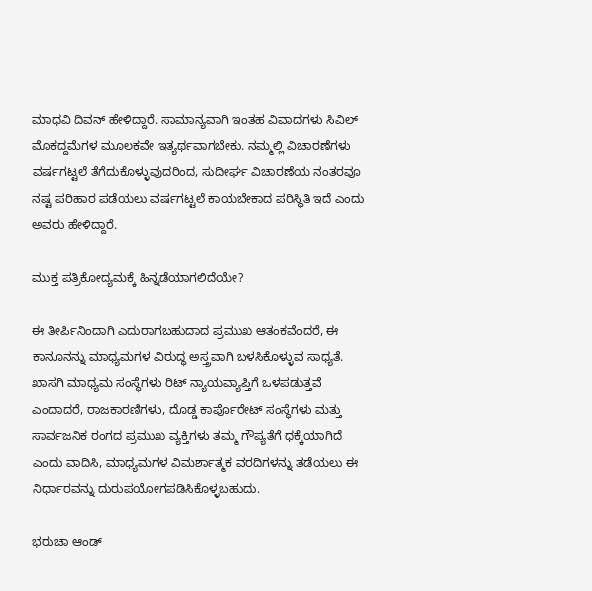ಮಾಧವಿ ದಿವನ್ ಹೇಳಿದ್ದಾರೆ. ಸಾಮಾನ್ಯವಾಗಿ ಇಂತಹ ವಿವಾದಗಳು ಸಿವಿಲ್ ಮೊಕದ್ದಮೆಗಳ ಮೂಲಕವೇ ಇತ್ಯರ್ಥವಾಗಬೇಕು. ನಮ್ಮಲ್ಲಿ ವಿಚಾರಣೆಗಳು ವರ್ಷಗಟ್ಟಲೆ ತೆಗೆದುಕೊಳ್ಳುವುದರಿಂದ, ಸುದೀರ್ಘ ವಿಚಾರಣೆಯ ನಂತರವೂ ನಷ್ಟ ಪರಿಹಾರ ಪಡೆಯಲು ವರ್ಷಗಟ್ಟಲೆ ಕಾಯಬೇಕಾದ ಪರಿಸ್ಥಿತಿ ಇದೆ ಎಂದು ಅವರು ಹೇಳಿದ್ದಾರೆ.

ಮುಕ್ತ ಪತ್ರಿಕೋದ್ಯಮಕ್ಕೆ ಹಿನ್ನಡೆಯಾಗಲಿದೆಯೇ?

ಈ ತೀರ್ಪಿನಿಂದಾಗಿ ಎದುರಾಗಬಹುದಾದ ಪ್ರಮುಖ ಆತಂಕವೆಂದರೆ, ಈ ಕಾನೂನನ್ನು ಮಾಧ್ಯಮಗಳ ವಿರುದ್ಧ ಅಸ್ತ್ರವಾಗಿ ಬಳಸಿಕೊಳ್ಳುವ ಸಾಧ್ಯತೆ. ಖಾಸಗಿ ಮಾಧ್ಯಮ ಸಂಸ್ಥೆಗಳು ರಿಟ್ ನ್ಯಾಯವ್ಯಾಪ್ತಿಗೆ ಒಳಪಡುತ್ತವೆ ಎಂದಾದರೆ, ರಾಜಕಾರಣಿಗಳು, ದೊಡ್ಡ ಕಾರ್ಪೊರೇಟ್ ಸಂಸ್ಥೆಗಳು ಮತ್ತು ಸಾರ್ವಜನಿಕ ರಂಗದ ಪ್ರಮುಖ ವ್ಯಕ್ತಿಗಳು ತಮ್ಮ ಗೌಪ್ಯತೆಗೆ ಧಕ್ಕೆಯಾಗಿದೆ ಎಂದು ವಾದಿಸಿ, ಮಾಧ್ಯಮಗಳ ವಿಮರ್ಶಾತ್ಮಕ ವರದಿಗಳನ್ನು ತಡೆಯಲು ಈ ನಿರ್ಧಾರವನ್ನು ದುರುಪಯೋಗಪಡಿಸಿಕೊಳ್ಳಬಹುದು.

ಭರುಚಾ ಆಂಡ್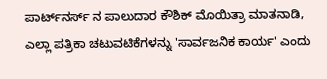ಪಾರ್ಟ್‌ನರ್ಸ್‌ ನ ಪಾಲುದಾರ ಕೌಶಿಕ್ ಮೊಯಿತ್ರಾ ಮಾತನಾಡಿ, ಎಲ್ಲಾ ಪತ್ರಿಕಾ ಚಟುವಟಿಕೆಗಳನ್ನು 'ಸಾರ್ವಜನಿಕ ಕಾರ್ಯ' ಎಂದು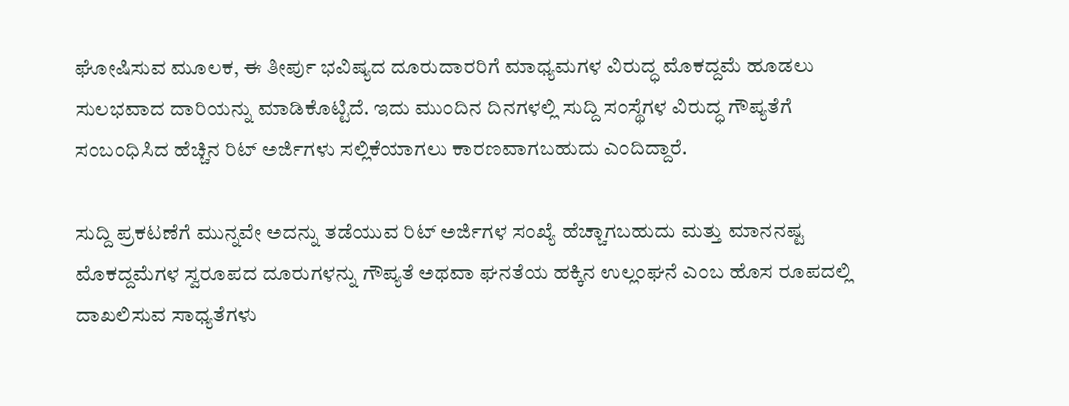ಘೋಷಿಸುವ ಮೂಲಕ, ಈ ತೀರ್ಪು ಭವಿಷ್ಯದ ದೂರುದಾರರಿಗೆ ಮಾಧ್ಯಮಗಳ ವಿರುದ್ಧ ಮೊಕದ್ದಮೆ ಹೂಡಲು ಸುಲಭವಾದ ದಾರಿಯನ್ನು ಮಾಡಿಕೊಟ್ಟಿದೆ. ಇದು ಮುಂದಿನ ದಿನಗಳಲ್ಲಿ ಸುದ್ದಿ ಸಂಸ್ಥೆಗಳ ವಿರುದ್ಧ ಗೌಪ್ಯತೆಗೆ ಸಂಬಂಧಿಸಿದ ಹೆಚ್ಚಿನ ರಿಟ್ ಅರ್ಜಿಗಳು ಸಲ್ಲಿಕೆಯಾಗಲು ಕಾರಣವಾಗಬಹುದು ಎಂದಿದ್ದಾರೆ.

ಸುದ್ದಿ ಪ್ರಕಟಣೆಗೆ ಮುನ್ನವೇ ಅದನ್ನು ತಡೆಯುವ ರಿಟ್ ಅರ್ಜಿಗಳ ಸಂಖ್ಯೆ ಹೆಚ್ಚಾಗಬಹುದು ಮತ್ತು ಮಾನನಷ್ಟ ಮೊಕದ್ದಮೆಗಳ ಸ್ವರೂಪದ ದೂರುಗಳನ್ನು ಗೌಪ್ಯತೆ ಅಥವಾ ಘನತೆಯ ಹಕ್ಕಿನ ಉಲ್ಲಂಘನೆ ಎಂಬ ಹೊಸ ರೂಪದಲ್ಲಿ ದಾಖಲಿಸುವ ಸಾಧ್ಯತೆಗಳು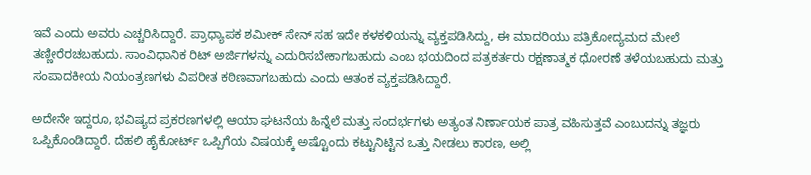ಇವೆ ಎಂದು ಅವರು ಎಚ್ಚರಿಸಿದ್ದಾರೆ. ಪ್ರಾಧ್ಯಾಪಕ ಶಮೀಕ್ ಸೇನ್ ಸಹ ಇದೇ ಕಳಕಳಿಯನ್ನು ವ್ಯಕ್ತಪಡಿಸಿದ್ದು, ಈ ಮಾದರಿಯು ಪತ್ರಿಕೋದ್ಯಮದ ಮೇಲೆ ತಣ್ಣೀರೆರಚಬಹುದು. ಸಾಂವಿಧಾನಿಕ ರಿಟ್ ಅರ್ಜಿಗಳನ್ನು ಎದುರಿಸಬೇಕಾಗಬಹುದು ಎಂಬ ಭಯದಿಂದ ಪತ್ರಕರ್ತರು ರಕ್ಷಣಾತ್ಮಕ ಧೋರಣೆ ತಳೆಯಬಹುದು ಮತ್ತು ಸಂಪಾದಕೀಯ ನಿಯಂತ್ರಣಗಳು ವಿಪರೀತ ಕಠಿಣವಾಗಬಹುದು ಎಂದು ಆತಂಕ ವ್ಯಕ್ತಪಡಿಸಿದ್ದಾರೆ.

ಅದೇನೇ ಇದ್ದರೂ, ಭವಿಷ್ಯದ ಪ್ರಕರಣಗಳಲ್ಲಿ ಆಯಾ ಘಟನೆಯ ಹಿನ್ನೆಲೆ ಮತ್ತು ಸಂದರ್ಭಗಳು ಅತ್ಯಂತ ನಿರ್ಣಾಯಕ ಪಾತ್ರ ವಹಿಸುತ್ತವೆ ಎಂಬುದನ್ನು ತಜ್ಞರು ಒಪ್ಪಿಕೊಂಡಿದ್ದಾರೆ. ದೆಹಲಿ ಹೈಕೋರ್ಟ್ ಒಪ್ಪಿಗೆಯ ವಿಷಯಕ್ಕೆ ಅಷ್ಟೊಂದು ಕಟ್ಟುನಿಟ್ಟಿನ ಒತ್ತು ನೀಡಲು ಕಾರಣ, ಅಲ್ಲಿ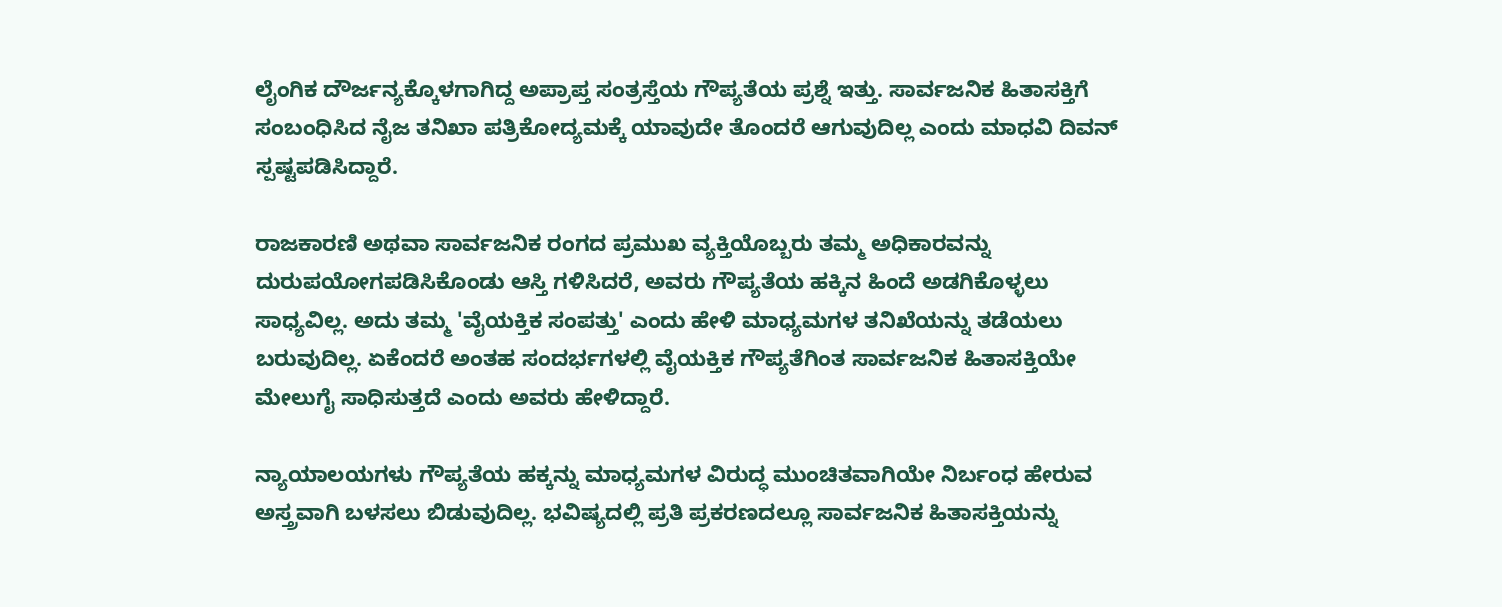ಲೈಂಗಿಕ ದೌರ್ಜನ್ಯಕ್ಕೊಳಗಾಗಿದ್ದ ಅಪ್ರಾಪ್ತ ಸಂತ್ರಸ್ತೆಯ ಗೌಪ್ಯತೆಯ ಪ್ರಶ್ನೆ ಇತ್ತು. ಸಾರ್ವಜನಿಕ ಹಿತಾಸಕ್ತಿಗೆ ಸಂಬಂಧಿಸಿದ ನೈಜ ತನಿಖಾ ಪತ್ರಿಕೋದ್ಯಮಕ್ಕೆ ಯಾವುದೇ ತೊಂದರೆ ಆಗುವುದಿಲ್ಲ ಎಂದು ಮಾಧವಿ ದಿವನ್ ಸ್ಪಷ್ಟಪಡಿಸಿದ್ದಾರೆ.

ರಾಜಕಾರಣಿ ಅಥವಾ ಸಾರ್ವಜನಿಕ ರಂಗದ ಪ್ರಮುಖ ವ್ಯಕ್ತಿಯೊಬ್ಬರು ತಮ್ಮ ಅಧಿಕಾರವನ್ನು ದುರುಪಯೋಗಪಡಿಸಿಕೊಂಡು ಆಸ್ತಿ ಗಳಿಸಿದರೆ, ಅವರು ಗೌಪ್ಯತೆಯ ಹಕ್ಕಿನ ಹಿಂದೆ ಅಡಗಿಕೊಳ್ಳಲು ಸಾಧ್ಯವಿಲ್ಲ. ಅದು ತಮ್ಮ 'ವೈಯಕ್ತಿಕ ಸಂಪತ್ತು' ಎಂದು ಹೇಳಿ ಮಾಧ್ಯಮಗಳ ತನಿಖೆಯನ್ನು ತಡೆಯಲು ಬರುವುದಿಲ್ಲ. ಏಕೆಂದರೆ ಅಂತಹ ಸಂದರ್ಭಗಳಲ್ಲಿ ವೈಯಕ್ತಿಕ ಗೌಪ್ಯತೆಗಿಂತ ಸಾರ್ವಜನಿಕ ಹಿತಾಸಕ್ತಿಯೇ ಮೇಲುಗೈ ಸಾಧಿಸುತ್ತದೆ ಎಂದು ಅವರು ಹೇಳಿದ್ದಾರೆ.

ನ್ಯಾಯಾಲಯಗಳು ಗೌಪ್ಯತೆಯ ಹಕ್ಕನ್ನು ಮಾಧ್ಯಮಗಳ ವಿರುದ್ಧ ಮುಂಚಿತವಾಗಿಯೇ ನಿರ್ಬಂಧ ಹೇರುವ ಅಸ್ತ್ರವಾಗಿ ಬಳಸಲು ಬಿಡುವುದಿಲ್ಲ. ಭವಿಷ್ಯದಲ್ಲಿ ಪ್ರತಿ ಪ್ರಕರಣದಲ್ಲೂ ಸಾರ್ವಜನಿಕ ಹಿತಾಸಕ್ತಿಯನ್ನು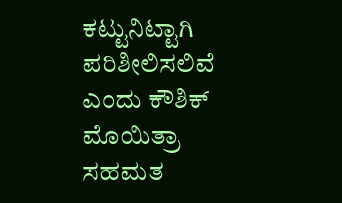ಕಟ್ಟುನಿಟ್ಟಾಗಿ ಪರಿಶೀಲಿಸಲಿವೆ ಎಂದು ಕೌಶಿಕ್ ಮೊಯಿತ್ರಾ ಸಹಮತ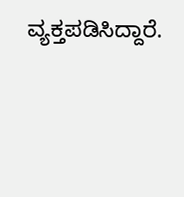ವ್ಯಕ್ತಪಡಿಸಿದ್ದಾರೆ.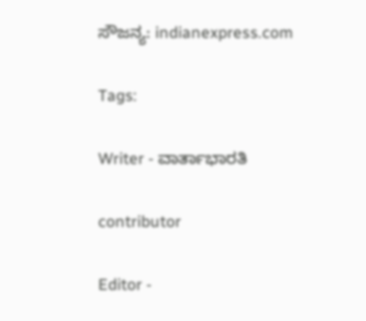ಸೌಜನ್ಯ: indianexpress.com

Tags:

Writer - ವಾರ್ತಾಭಾರತಿ

contributor

Editor -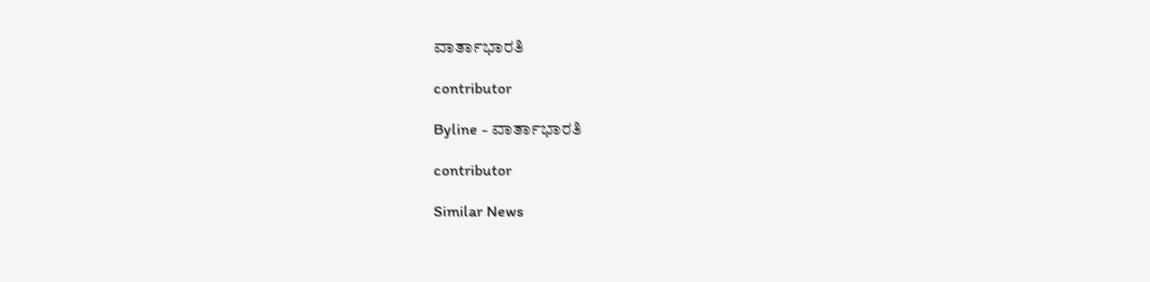ವಾರ್ತಾಭಾರತಿ

contributor

Byline - ವಾರ್ತಾಭಾರತಿ

contributor

Similar News